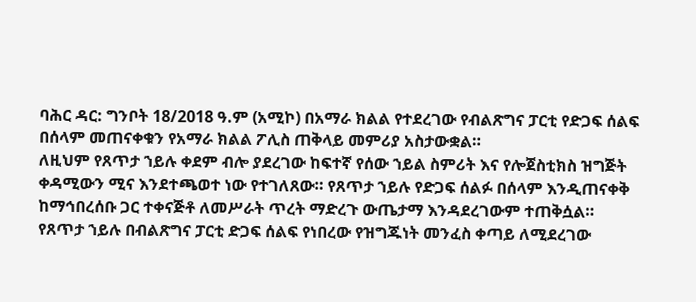ባሕር ዳር: ግንቦት 18/2018 ዓ.ም (አሚኮ) በአማራ ክልል የተደረገው የብልጽግና ፓርቲ የድጋፍ ሰልፍ በሰላም መጠናቀቁን የአማራ ክልል ፖሊስ ጠቅላይ መምሪያ አስታውቋል።
ለዚህም የጸጥታ ኀይሉ ቀደም ብሎ ያደረገው ከፍተኛ የሰው ኀይል ስምሪት እና የሎጀስቲክስ ዝግጅት ቀዳሚውን ሚና እንደተጫወተ ነው የተገለጸው። የጸጥታ ኀይሉ የድጋፍ ሰልፉ በሰላም እንዲጠናቀቅ ከማኅበረሰቡ ጋር ተቀናጅቶ ለመሥራት ጥረት ማድረጉ ውጤታማ እንዳደረገውም ተጠቅሷል።
የጸጥታ ኀይሉ በብልጽግና ፓርቲ ድጋፍ ሰልፍ የነበረው የዝግጁነት መንፈስ ቀጣይ ለሚደረገው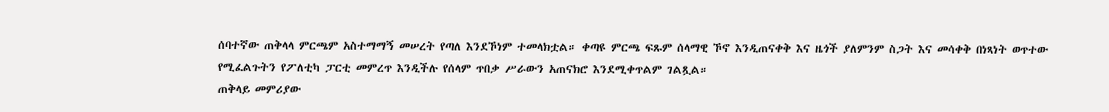ሰባተኛው ጠቅላላ ምርጫም አስተማማኝ መሠረት የጣለ እንደኾነም ተመላክቷል። ቀጣዩ ምርጫ ፍጹም ሰላማዊ ኾኖ እንዲጠናቀቅ እና ዜጎች ያለምንም ስጋት እና መሳቀቅ በነጻነት ወጥተው የሚፈልጉትን የፖለቲካ ፓርቲ መምረጥ እንዲችሉ የሰላም ጥበቃ ሥራውን አጠናክሮ እንደሚቀጥልም ገልጿል።
ጠቅላይ መምሪያው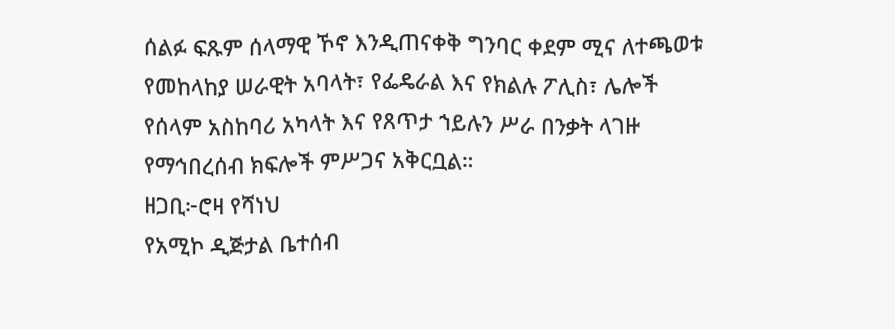ሰልፉ ፍጹም ሰላማዊ ኾኖ እንዲጠናቀቅ ግንባር ቀደም ሚና ለተጫወቱ የመከላከያ ሠራዊት አባላት፣ የፌዴራል እና የክልሉ ፖሊስ፣ ሌሎች የሰላም አስከባሪ አካላት እና የጸጥታ ኀይሉን ሥራ በንቃት ላገዙ የማኅበረሰብ ክፍሎች ምሥጋና አቅርቧል።
ዘጋቢ፦ሮዛ የሻነህ
የአሚኮ ዲጅታል ቤተሰብ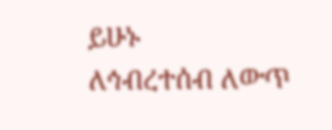ይሁኑ
ለኅብረተሰብ ለውጥ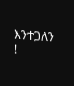እንተጋለን !